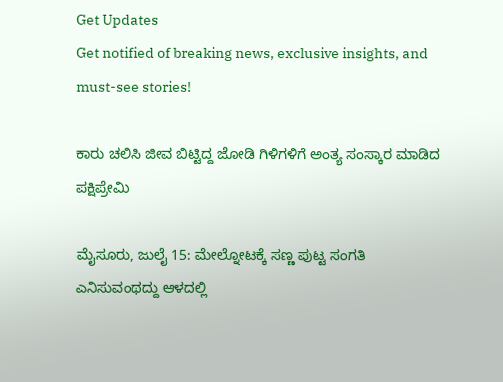Get Updates
Get notified of breaking news, exclusive insights, and must-see stories!

ಕಾರು ಚಲಿಸಿ ಜೀವ ಬಿಟ್ಟಿದ್ದ ಜೋಡಿ ಗಿಳಿಗಳಿಗೆ ಅಂತ್ಯ ಸಂಸ್ಕಾರ ಮಾಡಿದ ಪಕ್ಷಿಪ್ರೇಮಿ

ಮೈಸೂರು, ಜುಲೈ 15: ಮೇಲ್ನೋಟಕ್ಕೆ ಸಣ್ಣ ಪುಟ್ಟ ಸಂಗತಿ ಎನಿಸುವಂಥದ್ದು ಆಳದಲ್ಲಿ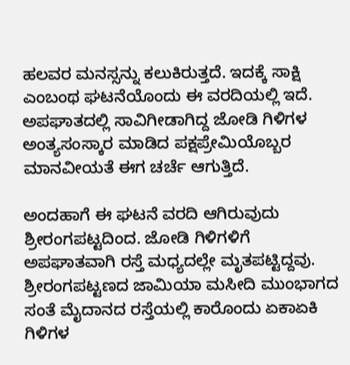ಹಲವರ ಮನಸ್ಸನ್ನು ಕಲುಕಿರುತ್ತದೆ. ಇದಕ್ಕೆ ಸಾಕ್ಷಿ ಎಂಬಂಥ ಘಟನೆಯೊಂದು ಈ ವರದಿಯಲ್ಲಿ ಇದೆ. ಅಪಘಾತದಲ್ಲಿ ಸಾವಿಗೀಡಾಗಿದ್ದ ಜೋಡಿ ಗಿಳಿಗಳ ಅಂತ್ಯಸಂಸ್ಕಾರ ಮಾಡಿದ ಪಕ್ಷಪ್ರೇಮಿಯೊಬ್ಬರ ಮಾನವೀಯತೆ ಈಗ ಚರ್ಚೆ ಆಗುತ್ತಿದೆ.

ಅಂದಹಾಗೆ ಈ ಘಟನೆ ವರದಿ ಆಗಿರುವುದು ಶ್ರೀರಂಗಪಟ್ಟದಿಂದ. ಜೋಡಿ ಗಿಳಿಗಳಿಗೆ ಅಪಘಾತವಾಗಿ ರಸ್ತೆ ಮಧ್ಯದಲ್ಲೇ ಮೃತಪಟ್ಟಿದ್ದವು. ಶ್ರೀರಂಗಪಟ್ಟಣದ ಜಾಮಿಯಾ ಮಸೀದಿ ಮುಂಭಾಗದ ಸಂತೆ ಮೈದಾನದ ರಸ್ತೆಯಲ್ಲಿ ಕಾರೊಂದು ಏಕಾಏಕಿ ಗಿಳಿಗಳ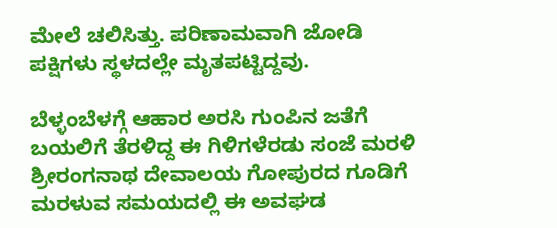ಮೇಲೆ ಚಲಿಸಿತ್ತು. ಪರಿಣಾಮವಾಗಿ ಜೋಡಿ ಪಕ್ಷಿಗಳು ಸ್ಥಳದಲ್ಲೇ ಮೃತಪಟ್ಟಿದ್ದವು.

ಬೆಳ್ಳಂಬೆಳಗ್ಗೆ ಆಹಾರ ಅರಸಿ ಗುಂಪಿನ ಜತೆಗೆ ಬಯಲಿಗೆ ತೆರಳಿದ್ದ ಈ ಗಿಳಿಗಳೆರಡು ಸಂಜೆ ಮರಳಿ ಶ್ರೀರಂಗನಾಥ ದೇವಾಲಯ ಗೋಪುರದ ಗೂಡಿಗೆ ಮರಳುವ ಸಮಯದಲ್ಲಿ ಈ ಅವಘಡ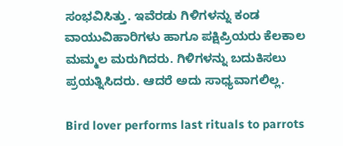ಸಂಭವಿಸಿತ್ತು. ಇವೆರಡು ಗಿಳಿಗಳನ್ನು ಕಂಡ ವಾಯುವಿಹಾರಿಗಳು ಹಾಗೂ ಪಕ್ಷಿಪ್ರಿಯರು ಕೆಲಕಾಲ ಮಮ್ಮಲ ಮರುಗಿದರು. ಗಿಳಿಗಳನ್ನು ಬದುಕಿಸಲು ಪ್ರಯತ್ನಿಸಿದರು. ಆದರೆ ಅದು ಸಾಧ್ಯವಾಗಲಿಲ್ಲ.

Bird lover performs last rituals to parrots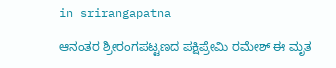in srirangapatna

ಆನಂತರ ಶ್ರೀರಂಗಪಟ್ಟಣದ ಪಕ್ಷಿಪ್ರೇಮಿ ರಮೇಶ್ ಈ ಮೃತ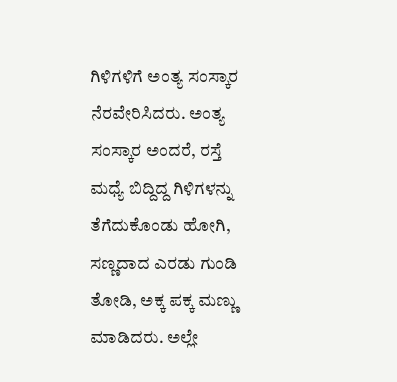ಗಿಳಿಗಳಿಗೆ ಅಂತ್ಯ ಸಂಸ್ಕಾರ ನೆರವೇರಿಸಿದರು. ಅಂತ್ಯ ಸಂಸ್ಕಾರ ಅಂದರೆ, ರಸ್ತೆ ಮಧ್ಯೆ ಬಿದ್ದಿದ್ದ ಗಿಳಿಗಳನ್ನು ತೆಗೆದುಕೊಂಡು ಹೋಗಿ, ಸಣ್ಣದಾದ ಎರಡು ಗುಂಡಿ ತೋಡಿ, ಅಕ್ಕ ಪಕ್ಕ ಮಣ್ಣು ಮಾಡಿದರು. ಅಲ್ಲೇ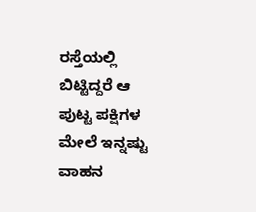ರಸ್ತೆಯಲ್ಲಿ ಬಿಟ್ಟಿದ್ದರೆ ಆ ಪುಟ್ಟ ಪಕ್ಷಿಗಳ ಮೇಲೆ ಇನ್ನಷ್ಟು ವಾಹನ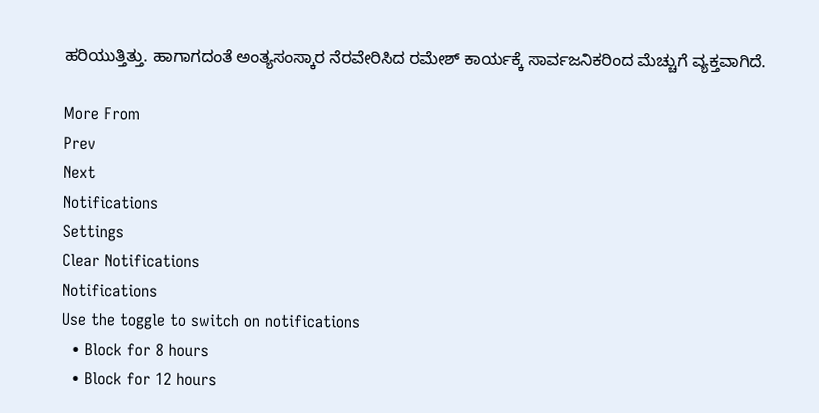ಹರಿಯುತ್ತಿತ್ತು. ಹಾಗಾಗದಂತೆ ಅಂತ್ಯಸಂಸ್ಕಾರ ನೆರವೇರಿಸಿದ ರಮೇಶ್ ಕಾರ್ಯಕ್ಕೆ ಸಾರ್ವಜನಿಕರಿಂದ ಮೆಚ್ಚುಗೆ ವ್ಯಕ್ತವಾಗಿದೆ.

More From
Prev
Next
Notifications
Settings
Clear Notifications
Notifications
Use the toggle to switch on notifications
  • Block for 8 hours
  • Block for 12 hours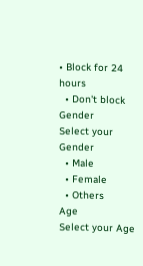• Block for 24 hours
  • Don't block
Gender
Select your Gender
  • Male
  • Female
  • Others
Age
Select your Age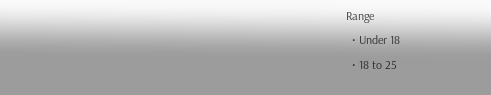Range
  • Under 18
  • 18 to 25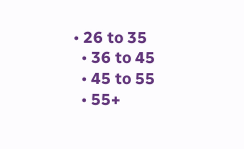• 26 to 35
  • 36 to 45
  • 45 to 55
  • 55+